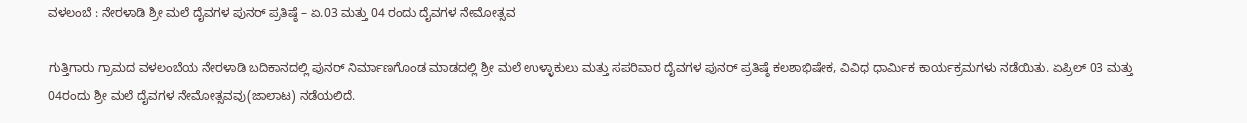ವಳಲಂಬೆ : ನೇರಳಾಡಿ ಶ್ರೀ ಮಲೆ ದೈವಗಳ ಪುನರ್ ಪ್ರತಿಷ್ಠೆ – ಏ.03 ಮತ್ತು 04 ರಂದು ದೈವಗಳ ನೇಮೋತ್ಸವ

ಗುತ್ತಿಗಾರು ಗ್ರಾಮದ ವಳಲಂಬೆಯ ನೇರಳಾಡಿ ಬದಿಕಾನದಲ್ಲಿ ಪುನರ್ ನಿರ್ಮಾಣಗೊಂಡ ಮಾಡದಲ್ಲಿ ಶ್ರೀ ಮಲೆ ಉಳ್ಳಾಕುಲು ಮತ್ತು ಸಪರಿವಾರ ದೈವಗಳ ಪುನರ್ ಪ್ರತಿಷ್ಠೆ ಕಲಶಾಭಿಷೇಕ, ವಿವಿಧ ಧಾರ್ಮಿಕ ಕಾರ್ಯಕ್ರಮಗಳು ನಡೆಯಿತು. ಏಪ್ರಿಲ್ 03 ಮತ್ತು 04ರಂದು ಶ್ರೀ ಮಲೆ ದೈವಗಳ ನೇಮೋತ್ಸವವು(ಜಾಲಾಟ) ನಡೆಯಲಿದೆ.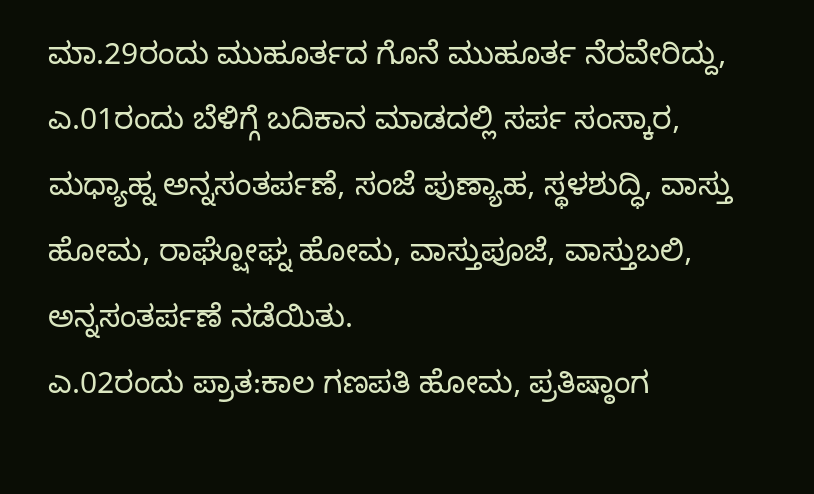ಮಾ.29ರಂದು ಮುಹೂರ್ತದ ಗೊನೆ ಮುಹೂರ್ತ ನೆರವೇರಿದ್ದು, ಎ.01ರಂದು ಬೆಳಿಗ್ಗೆ ಬದಿಕಾನ ಮಾಡದಲ್ಲಿ ಸರ್ಪ ಸಂಸ್ಕಾರ, ಮಧ್ಯಾಹ್ನ ಅನ್ನಸಂತರ್ಪಣೆ, ಸಂಜೆ ಪುಣ್ಯಾಹ, ಸ್ಥಳಶುದ್ಧಿ, ವಾಸ್ತು ಹೋಮ, ರಾಘ್ಷೋಘ್ನ ಹೋಮ, ವಾಸ್ತುಪೂಜೆ, ವಾಸ್ತುಬಲಿ, ಅನ್ನಸಂತರ್ಪಣೆ ನಡೆಯಿತು.
ಎ.02ರಂದು ಪ್ರಾತ:ಕಾಲ ಗಣಪತಿ ಹೋಮ, ಪ್ರತಿಷ್ಠಾಂಗ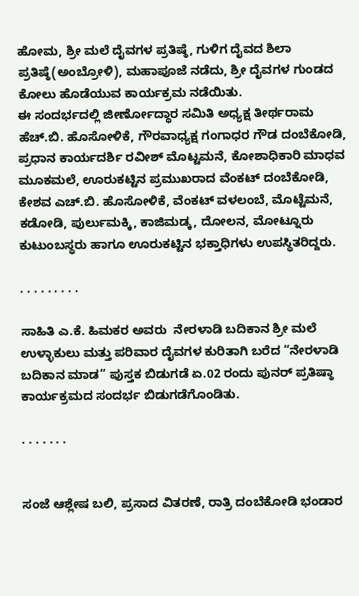ಹೋಮ, ಶ್ರೀ ಮಲೆ ದೈವಗಳ ಪ್ರತಿಷ್ಠೆ, ಗುಳಿಗ ದೈವದ ಶಿಲಾ ಪ್ರತಿಷ್ಠೆ(ಅಂಬ್ರೋಳಿ), ಮಹಾಪೂಜೆ ನಡೆದು, ಶ್ರೀ ದೈವಗಳ ಗುಂಡದ ಕೋಲು ಹೊಡೆಯುವ ಕಾರ್ಯಕ್ರಮ ನಡೆಯಿತು.
ಈ ಸಂದರ್ಭದಲ್ಲಿ ಜೀರ್ಣೋದ್ಧಾರ ಸಮಿತಿ ಅಧ್ಯಕ್ಷ ತೀರ್ಥರಾಮ ಹೆಚ್.ಬಿ. ಹೊಸೋಳಿಕೆ, ಗೌರವಾಧ್ಯಕ್ಷ ಗಂಗಾಧರ ಗೌಡ ದಂಬೆಕೋಡಿ, ಪ್ರಧಾನ ಕಾರ್ಯದರ್ಶಿ ರವೀಶ್ ಮೊಟ್ಟಮನೆ, ಕೋಶಾಧಿಕಾರಿ ಮಾಧವ ಮೂಕಮಲೆ, ಊರುಕಟ್ಟಿನ ಪ್ರಮುಖರಾದ ವೆಂಕಟ್ ದಂಬೆಕೋಡಿ, ಕೇಶವ ಎಚ್.ಬಿ. ಹೊಸೋಳಿಕೆ, ವೆಂಕಟ್ ವಳಲಂಬೆ, ಮೊಟ್ಟೆಮನೆ, ಕಡೋಡಿ, ಪುರ್ಲುಮಕ್ಕಿ, ಕಾಜಿಮಡ್ಕ, ದೋಲನ, ಮೋಟ್ನೂರು ಕುಟುಂಬಸ್ಥರು ಹಾಗೂ ಊರುಕಟ್ಟಿನ ಭಕ್ತಾಧಿಗಳು ಉಪಸ್ಥಿತರಿದ್ದರು.

. . . . . . . . .

ಸಾಹಿತಿ ಎ.ಕೆ. ಹಿಮಕರ ಅವರು  ನೇರಳಾಡಿ ಬದಿಕಾನ ಶ್ರೀ ಮಲೆ ಉಳ್ಳಾಕುಲು ಮತ್ತು ಪರಿವಾರ ದೈವಗಳ ಕುರಿತಾಗಿ ಬರೆದ “ನೇರಳಾಡಿ ಬದಿಕಾನ ಮಾಡ” ಪುಸ್ತಕ ಬಿಡುಗಡೆ ಏ.02 ರಂದು ಪುನರ್ ಪ್ರತಿಷ್ಠಾ ಕಾರ್ಯಕ್ರಮದ ಸಂದರ್ಭ ಬಿಡುಗಡೆಗೊಂಡಿತು.

. . . . . . .


ಸಂಜೆ ಆಶ್ಲೇಷ ಬಲಿ, ಪ್ರಸಾದ ವಿತರಣೆ, ರಾತ್ರಿ ದಂಬೆಕೋಡಿ ಭಂಡಾರ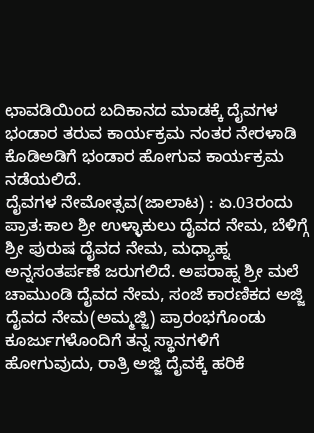ಛಾವಡಿಯಿಂದ ಬದಿಕಾನದ ಮಾಡಕ್ಕೆ ದೈವಗಳ ಭಂಡಾರ ತರುವ ಕಾರ್ಯಕ್ರಮ ನಂತರ ನೇರಳಾಡಿ ಕೊಡಿಅಡಿಗೆ ಭಂಡಾರ ಹೋಗುವ ಕಾರ್ಯಕ್ರಮ ನಡೆಯಲಿದೆ.
ದೈವಗಳ ನೇಮೋತ್ಸವ(ಜಾಲಾಟ) : ಏ.03ರಂದು ಪ್ರಾತ:ಕಾಲ ಶ್ರೀ ಉಳ್ಳಾಕುಲು ದೈವದ ನೇಮ, ಬೆಳಿಗ್ಗೆ ಶ್ರೀ ಪುರುಷ ದೈವದ ನೇಮ, ಮಧ್ಯಾಹ್ನ ಅನ್ನಸಂತರ್ಪಣೆ ಜರುಗಲಿದೆ‌. ಅಪರಾಹ್ನ ಶ್ರೀ ಮಲೆ ಚಾಮುಂಡಿ ದೈವದ ನೇಮ, ಸಂಜೆ ಕಾರಣಿಕದ ಅಜ್ಜಿ ದೈವದ ನೇಮ(ಅಮ್ಮಜ್ಜಿ) ಪ್ರಾರಂಭಗೊಂಡು ಕೂರ್ಜುಗಳೊಂದಿಗೆ ತನ್ನ ಸ್ಥಾನಗಳಿಗೆ ಹೋಗುವುದು, ರಾತ್ರಿ ಅಜ್ಜಿ ದೈವಕ್ಕೆ ಹರಿಕೆ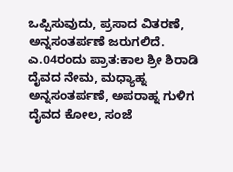ಒಪ್ಪಿಸುವುದು, ಪ್ರಸಾದ ವಿತರಣೆ, ಅನ್ನಸಂತರ್ಪಣೆ ಜರುಗಲಿದೆ‌.
ಎ.04ರಂದು ಪ್ರಾತ:ಕಾಲ ಶ್ರೀ ಶಿರಾಡಿ ದೈವದ ನೇಮ, ಮಧ್ಯಾಹ್ನ ಅನ್ನಸಂತರ್ಪಣೆ, ಅಪರಾಹ್ನ ಗುಳಿಗ ದೈವದ ಕೋಲ, ಸಂಜೆ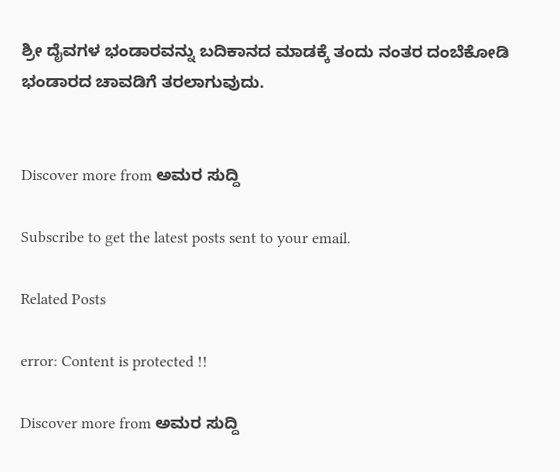ಶ್ರೀ ದೈವಗಳ ಭಂಡಾರವನ್ನು ಬದಿಕಾನದ ಮಾಡಕ್ಕೆ ತಂದು ನಂತರ ದಂಬೆಕೋಡಿ ಭಂಡಾರದ ಚಾವಡಿಗೆ ತರಲಾಗುವುದು.


Discover more from ಅಮರ ಸುದ್ದಿ

Subscribe to get the latest posts sent to your email.

Related Posts

error: Content is protected !!

Discover more from ಅಮರ ಸುದ್ದಿ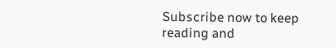Subscribe now to keep reading and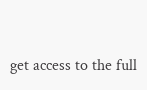get access to the full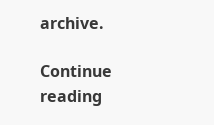archive.

Continue reading